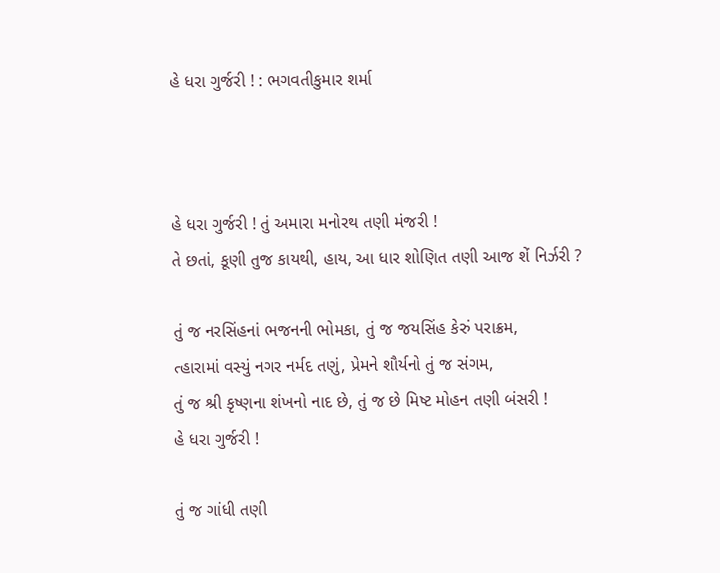હે ધરા ગુર્જરી ! : ભગવતીકુમાર શર્મા



હે ધરા ગુર્જરી ! તું અમારા મનોરથ તણી મંજરી !
તે છતાં, કૂણી તુજ કાયથી, હાય, આ ધાર શોણિત તણી આજ શેં નિર્ઝરી ?

તું જ નરસિંહનાં ભજનની ભોમકા, તું જ જયસિંહ કેરું પરાક્રમ,
ત્‍હારામાં વસ્યું નગર નર્મદ તણું, પ્રેમને શૌર્યનો તું જ સંગમ,
તું જ શ્રી કૃષ્ણના શંખનો નાદ છે, તું જ છે મિષ્ટ મોહન તણી બંસરી !
હે ધરા ગુર્જરી !

તું જ ગાંધી તણી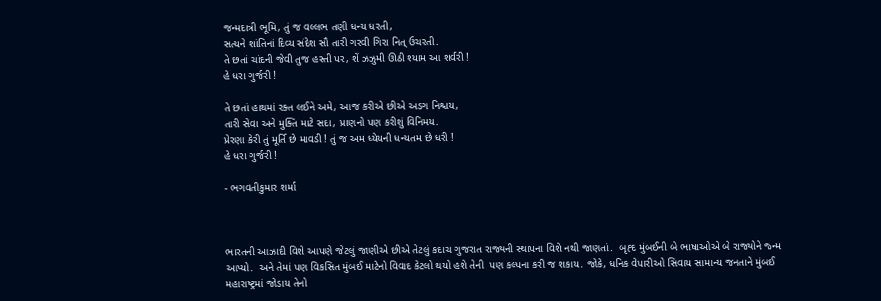જન્મદાત્રી ભૂમિ, તું જ વલ્લભ તણી ધન્ય ધરતી,
સત્યને શાંતિનાં દિવ્ય સંદેશ સૌ તારી ગરવી ગિરા નિત્ ઉચરતી.
તે છતાં ચાંદની જેવી તુજ હસ્તી પર, શેં ઝઝુમી ઊઠી શ્યામ આ શર્વરી !
હે ધરા ગુર્જરી !

તે છતાં હાથમાં રક્ત લઈને અમે, આજ કરીએ છીએ અડગ નિશ્ચય,
તારી સેવા અને મુક્તિ માટે સદા, પ્રાણનો પણ કરીશું વિનિમય.
પ્રેરણા કેરી તું મૂર્તિ છે માવડી ! તું જ અમ ધ્યેયની ધન્યતમ છે ધરી !
હે ધરા ગુર્જરી !

- ભગવતીકુમાર શર્મા



ભારતની આઝાદી વિશે આપણે જેટલું જાણીએ છીએ તેટલું કદાચ ગુજરાત રાજ્યની સ્થાપના વિશે નથી જાણતાં.  બૃહ્દ મુંબઈની બે ભાષાઓએ બે રાજ્યોને જ્ન્મ આપ્યો.  અને તેમાં પણ વિકસિત મુંબઈ માટેનો વિવાદ કેટલો થયો હશે તેની  પણ કલ્પના કરી જ શકાય. જોકે, ધનિક વેપારીઓ સિવાય સામાન્ય જનતાને મુંબઈ મહારાષ્ટ્રમાં જોડાય તેનો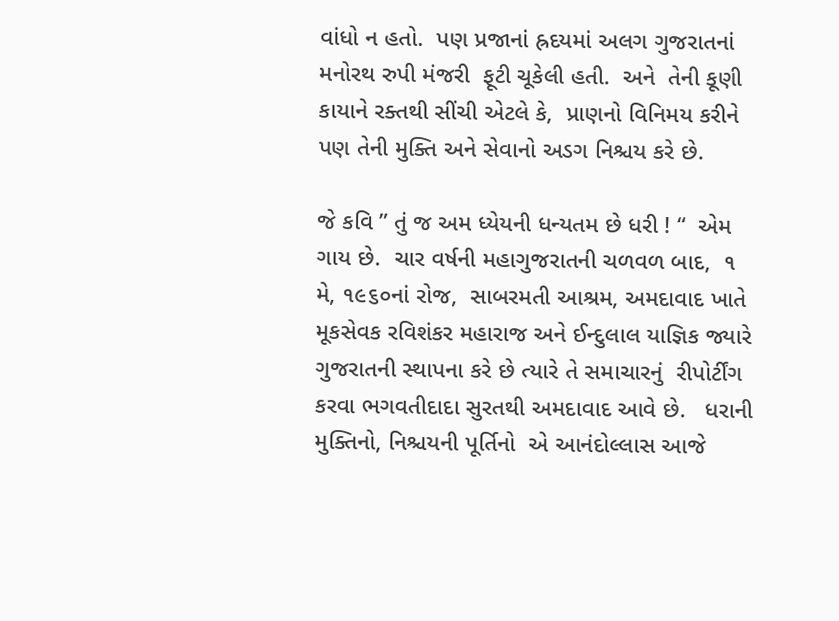વાંધો ન હતો.  પણ પ્રજાનાં હ્રદયમાં અલગ ગુજરાતનાં મનોરથ રુપી મંજરી  ફૂટી ચૂકેલી હતી.  અને  તેની કૂણી કાયાને રક્તથી સીંચી એટલે કે,  પ્રાણનો વિનિમય કરીને પણ તેની મુક્તિ અને સેવાનો અડગ નિશ્ચય કરે છે.

જે કવિ ” તું જ અમ ધ્યેયની ધન્યતમ છે ધરી ! “  એમ  ગાય છે.  ચાર વર્ષની મહાગુજરાતની ચળવળ બાદ,  ૧ મે, ૧૯૬૦નાં રોજ,  સાબરમતી આશ્રમ, અમદાવાદ ખાતે મૂકસેવક રવિશંકર મહારાજ અને ઈન્દુલાલ યાજ્ઞિક જ્યારે ગુજરાતની સ્થાપના કરે છે ત્યારે તે સમાચારનું  રીપોર્ટીંગ કરવા ભગવતીદાદા સુરતથી અમદાવાદ આવે છે.   ધરાની મુક્તિનો, નિશ્ચયની પૂર્તિનો  એ આનંદોલ્લાસ આજે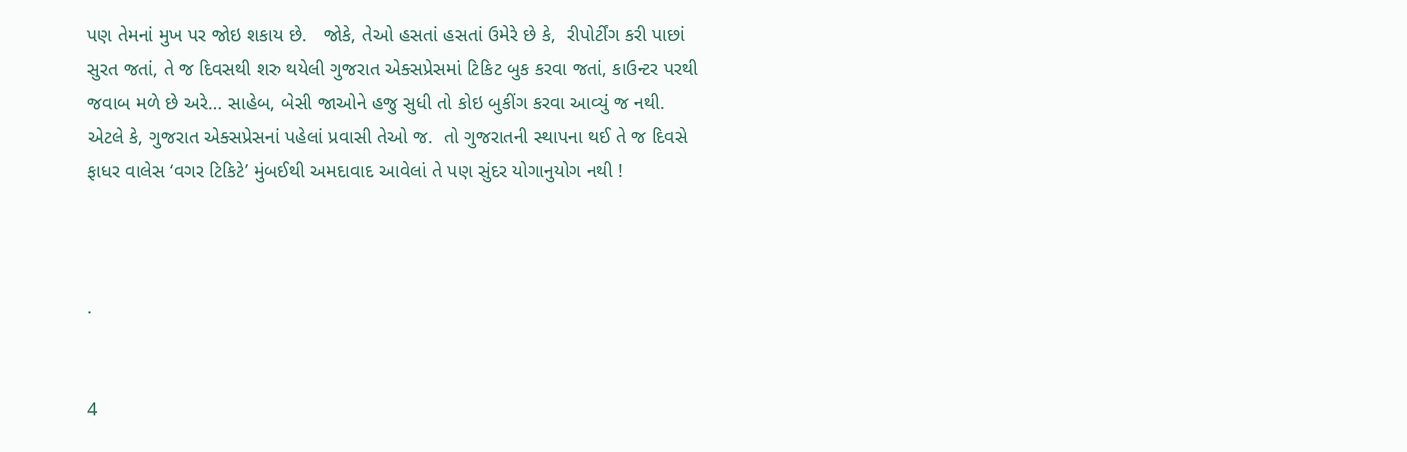પણ તેમનાં મુખ પર જોઇ શકાય છે.   જોકે, તેઓ હસતાં હસતાં ઉમેરે છે કે,  રીપોર્ટીંગ કરી પાછાં સુરત જતાં, તે જ દિવસથી શરુ થયેલી ગુજરાત એક્સપ્રેસમાં ટિકિટ બુક કરવા જતાં, કાઉન્ટર પરથી જવાબ મળે છે અરે… સાહેબ, બેસી જાઓને હજુ સુધી તો કોઇ બુકીંગ કરવા આવ્યું જ નથી. એટલે કે, ગુજરાત એક્સપ્રેસનાં પહેલાં પ્રવાસી તેઓ જ.  તો ગુજરાતની સ્થાપના થઈ તે જ દિવસે ફાધર વાલેસ ‘વગર ટિકિટે’ મુંબઈથી અમદાવાદ આવેલાં તે પણ સુંદર યોગાનુયોગ નથી !



.


4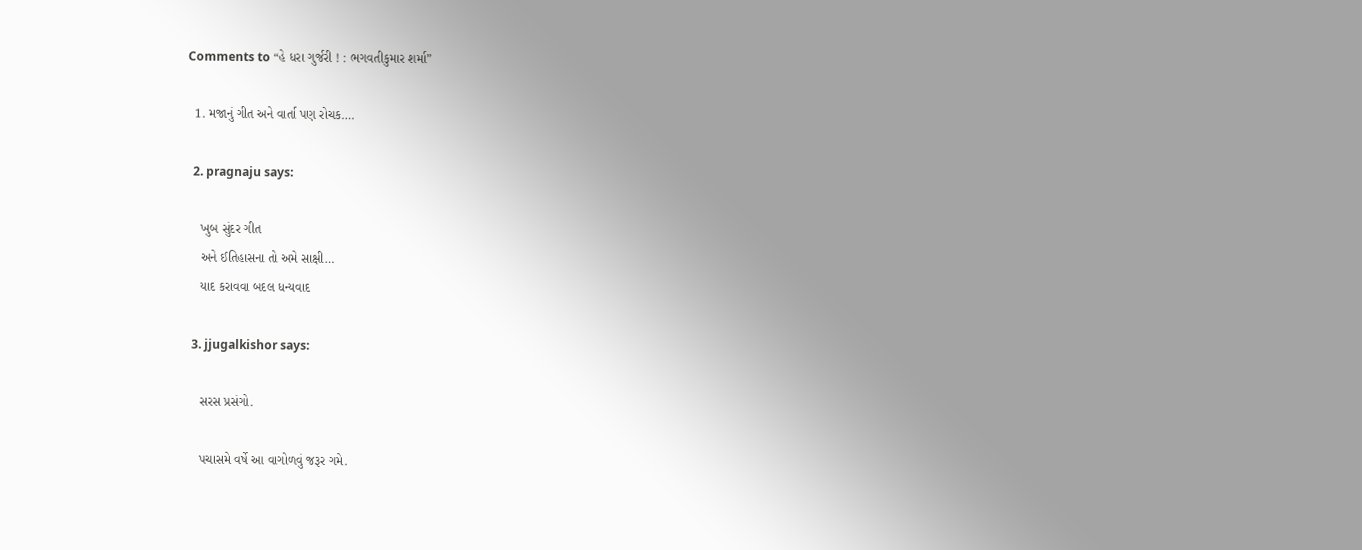Comments to “હે ધરા ગુર્જરી ! : ભગવતીકુમાર શર્મા”

  1. મજાનું ગીત અને વાર્તા પણ રોચક….

  2. pragnaju says:

    ખુબ સુંદર ગીત
    અને ઈતિહાસના તો અમે સાક્ષી…
    યાદ કરાવવા બદલ ધન્યવાદ

  3. jjugalkishor says:

    સરસ પ્રસંગો.

    પચાસમે વર્ષે આ વાગોળવું જરૂર ગમે.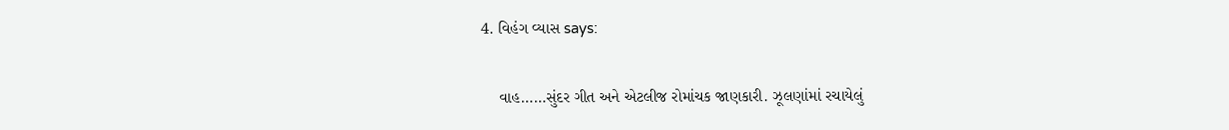4. વિહંગ વ્યાસ says:

    વાહ……સુંદર ગીત અને એટલીજ રોમાંચક જાણકારી. ઝૂલણાંમાં રચાયેલું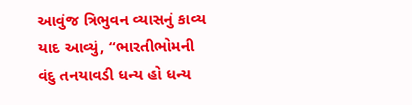આવુંજ ત્રિભુવન વ્યાસનું કાવ્ય યાદ આવ્યું, “ભારતીભોમની વંદુ તનયાવડી ધન્ય હો ધન્ય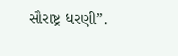સૌરાષ્ટ્ર ધરણી”.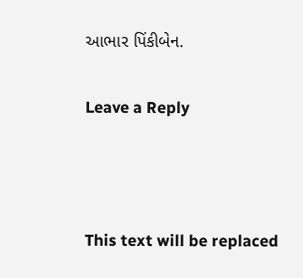આભાર પિંકીબેન.

Leave a Reply



This text will be replaced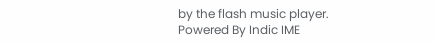by the flash music player.
Powered By Indic IME